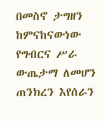በመስኖ ታግዘን ከምናከናውነው የግብርና ሥራ ውጤታማ ለመሆን ጠንክረን እየሰራን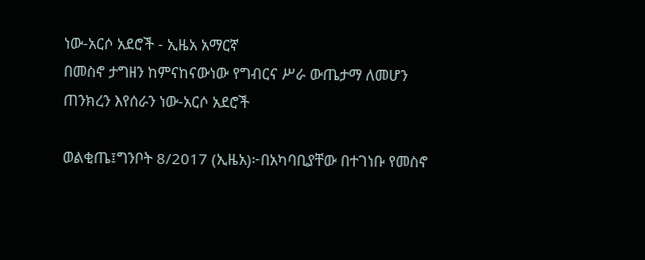ነው-አርሶ አደሮች - ኢዜአ አማርኛ
በመስኖ ታግዘን ከምናከናውነው የግብርና ሥራ ውጤታማ ለመሆን ጠንክረን እየሰራን ነው-አርሶ አደሮች

ወልቂጤ፤ግንቦት 8/2017 (ኢዜአ)፦በአካባቢያቸው በተገነቡ የመስኖ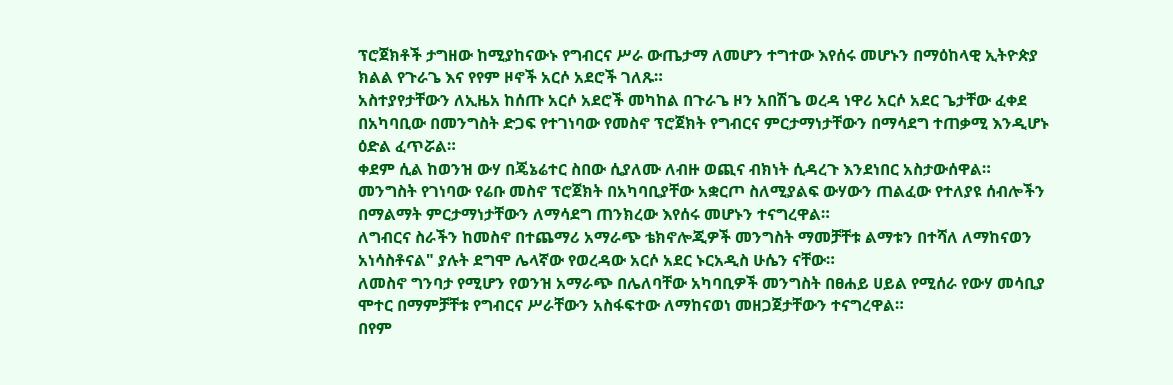ፕሮጀክቶች ታግዘው ከሚያከናውኑ የግብርና ሥራ ውጤታማ ለመሆን ተግተው እየሰሩ መሆኑን በማዕከላዊ ኢትዮጵያ ክልል የጉራጌ እና የየም ዞኖች አርሶ አደሮች ገለጹ።
አስተያየታቸውን ለኢዜአ ከሰጡ አርሶ አደሮች መካከል በጉራጌ ዞን አበሽጌ ወረዳ ነዋሪ አርሶ አደር ጌታቸው ፈቀደ በአካባቢው በመንግስት ድጋፍ የተገነባው የመስኖ ፕሮጀክት የግብርና ምርታማነታቸውን በማሳደግ ተጠቃሚ እንዲሆኑ ዕድል ፈጥሯል።
ቀደም ሲል ከወንዝ ውሃ በጄኔሬተር ስበው ሲያለሙ ለብዙ ወጪና ብክነት ሲዳረጉ እንደነበር አስታውሰዋል።
መንግስት የገነባው የሬቡ መስኖ ፕሮጀክት በአካባቢያቸው አቋርጦ ስለሚያልፍ ውሃውን ጠልፈው የተለያዩ ሰብሎችን በማልማት ምርታማነታቸውን ለማሳደግ ጠንክረው እየሰሩ መሆኑን ተናግረዋል።
ለግብርና ስራችን ከመስኖ በተጨማሪ አማራጭ ቴክኖሎጂዎች መንግስት ማመቻቸቱ ልማቱን በተሻለ ለማከናወን አነሳስቶናል" ያሉት ደግሞ ሌላኛው የወረዳው አርሶ አደር ኑርአዲስ ሁሴን ናቸው።
ለመስኖ ግንባታ የሚሆን የወንዝ አማራጭ በሌለባቸው አካባቢዎች መንግስት በፀሐይ ሀይል የሚሰራ የውሃ መሳቢያ ሞተር በማምቻቸቱ የግብርና ሥራቸውን አስፋፍተው ለማከናወነ መዘጋጀታቸውን ተናግረዋል።
በየም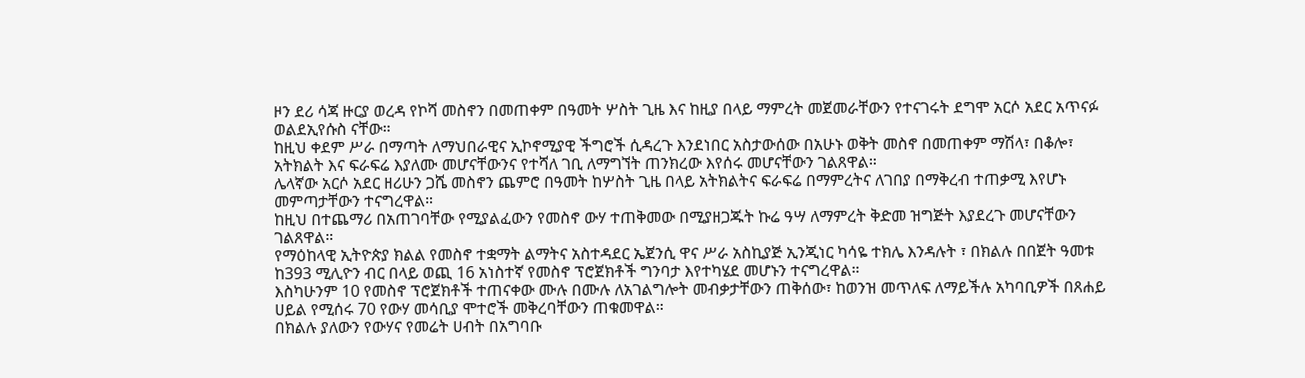ዞን ደሪ ሳጃ ዙርያ ወረዳ የኮሻ መስኖን በመጠቀም በዓመት ሦስት ጊዜ እና ከዚያ በላይ ማምረት መጀመራቸውን የተናገሩት ደግሞ አርሶ አደር አጥናፉ ወልደኢየሱስ ናቸው።
ከዚህ ቀደም ሥራ በማጣት ለማህበራዊና ኢኮኖሚያዊ ችግሮች ሲዳረጉ እንደነበር አስታውሰው በአሁኑ ወቅት መስኖ በመጠቀም ማሽላ፣ በቆሎ፣ አትክልት እና ፍራፍሬ እያለሙ መሆናቸውንና የተሻለ ገቢ ለማግኘት ጠንክረው እየሰሩ መሆናቸውን ገልጸዋል።
ሌላኛው አርሶ አደር ዘሪሁን ጋሼ መስኖን ጨምሮ በዓመት ከሦስት ጊዜ በላይ አትክልትና ፍራፍሬ በማምረትና ለገበያ በማቅረብ ተጠቃሚ እየሆኑ መምጣታቸውን ተናግረዋል።
ከዚህ በተጨማሪ በአጠገባቸው የሚያልፈውን የመስኖ ውሃ ተጠቅመው በሚያዘጋጁት ኩሬ ዓሣ ለማምረት ቅድመ ዝግጅት እያደረጉ መሆናቸውን ገልጸዋል።
የማዕከላዊ ኢትዮጵያ ክልል የመስኖ ተቋማት ልማትና አስተዳደር ኤጀንሲ ዋና ሥራ አስኪያጅ ኢንጂነር ካሳዬ ተክሌ እንዳሉት ፣ በክልሉ በበጀት ዓመቱ ከ393 ሚሊዮን ብር በላይ ወጪ 16 አነስተኛ የመስኖ ፕሮጀክቶች ግንባታ እየተካሄደ መሆኑን ተናግረዋል።
እስካሁንም 10 የመስኖ ፕሮጀክቶች ተጠናቀው ሙሉ በሙሉ ለአገልግሎት መብቃታቸውን ጠቅሰው፣ ከወንዝ መጥለፍ ለማይችሉ አካባቢዎች በጸሐይ ሀይል የሚሰሩ 70 የውሃ መሳቢያ ሞተሮች መቅረባቸውን ጠቁመዋል።
በክልሉ ያለውን የውሃና የመሬት ሀብት በአግባቡ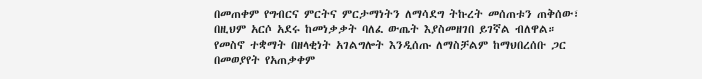በመጠቀም የግብርና ምርትና ምርታማነትን ለማሳደግ ትኩረት መሰጠቱን ጠቅሰው፣ በዚህም አርሶ አደሩ ከመነቃቃት ባለፈ ውጤት እያስመዘገበ ይገኛል ብለዋል።
የመስኖ ተቋማት በዘላቂነት አገልግሎት እንዲሰጡ ለማስቻልም ከማህበረሰቡ ጋር በመወያየት የአጠቃቀም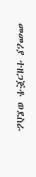መመሪያ ተዘጋጅቶ ወደስራ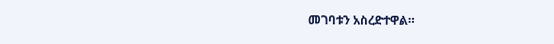መገባቱን አስረድተዋል።